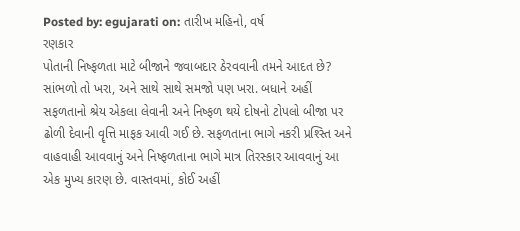Posted by: egujarati on: તારીખ મહિનો, વર્ષ
રણકાર
પોતાની નિષ્ફળતા માટે બીજાને જવાબદાર ઠેરવવાની તમને આદત છે? સાંભળો તો ખરા, અને સાથે સાથે સમજો પણ ખરા. બધાને અહીં સફળતાનો શ્રેય એકલા લેવાની અને નિષ્ફળ થયે દોષનો ટોપલો બીજા પર ઢોળી દેવાની વૄત્તિ માફક આવી ગઈ છે. સફળતાના ભાગે નકરી પ્રશ્સ્તિ અને વાહવાહી આવવાનું અને નિષ્ફળતાના ભાગે માત્ર તિરસ્કાર આવવાનું આ એક મુખ્ય કારણ છે. વાસ્તવમાં, કોઈ અહીં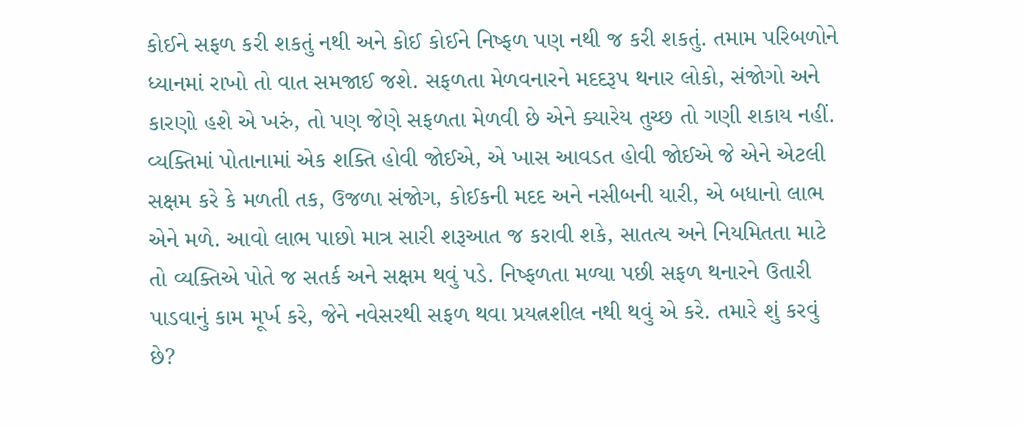કોઈને સફળ કરી શકતું નથી અને કોઈ કોઈને નિષ્ફળ પણ નથી જ કરી શકતું. તમામ પરિબળોને ધ્યાનમાં રાખો તો વાત સમજાઈ જશે. સફળતા મેળવનારને મદદરૂપ થનાર લોકો, સંજોગો અને કારણો હશે એ ખરું, તો પણ જેણે સફળતા મેળવી છે એને ક્યારેય તુચ્છ તો ગણી શકાય નહીં. વ્યક્તિમાં પોતાનામાં એક શક્તિ હોવી જોઈએ, એ ખાસ આવડત હોવી જોઈએ જે એને એટલી સક્ષમ કરે કે મળતી તક, ઉજળા સંજોગ, કોઈકની મદદ અને નસીબની યારી, એ બધાનો લાભ એને મળે. આવો લાભ પાછો માત્ર સારી શરૂઆત જ કરાવી શકે, સાતત્ય અને નિયમિતતા માટે તો વ્યક્તિએ પોતે જ સતર્ક અને સક્ષમ થવું પડે. નિષ્ફળતા મળ્યા પછી સફળ થનારને ઉતારી પાડવાનું કામ મૂર્ખ કરે, જેને નવેસરથી સફળ થવા પ્રયત્નશીલ નથી થવું એ કરે. તમારે શું કરવું છે?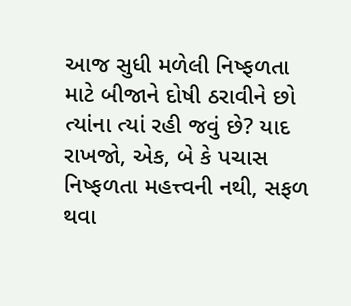આજ સુધી મળેલી નિષ્ફળતા માટે બીજાને દોષી ઠરાવીને છો ત્યાંના ત્યાં રહી જવું છે? યાદ રાખજો, એક, બે કે પચાસ નિષ્ફળતા મહત્ત્વની નથી, સફળ થવા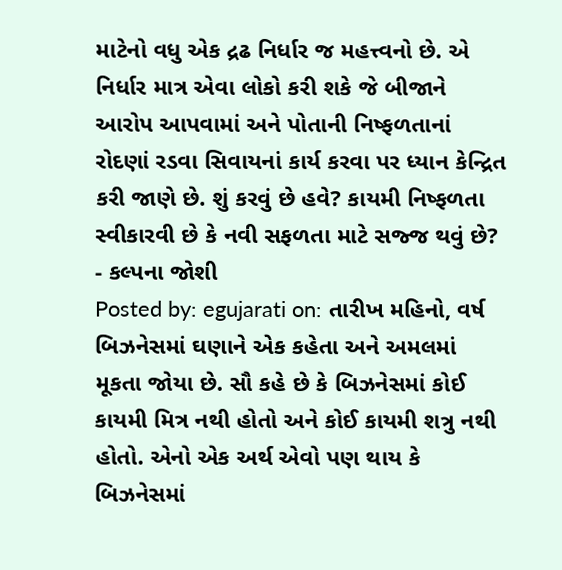માટેનો વધુ એક દ્રઢ નિર્ધાર જ મહત્ત્વનો છે. એ નિર્ધાર માત્ર એવા લોકો કરી શકે જે બીજાને આરોપ આપવામાં અને પોતાની નિષ્ફળતાનાં રોદણાં રડવા સિવાયનાં કાર્ય કરવા પર ધ્યાન કેન્દ્રિત કરી જાણે છે. શું કરવું છે હવે? કાયમી નિષ્ફળતા સ્વીકારવી છે કે નવી સફળતા માટે સજ્જ થવું છે?
- કલ્પના જોશી
Posted by: egujarati on: તારીખ મહિનો, વર્ષ
બિઝનેસમાં ઘણાને એક કહેતા અને અમલમાં મૂકતા જોયા છે. સૌ કહે છે કે બિઝનેસમાં કોઈ કાયમી મિત્ર નથી હોતો અને કોઈ કાયમી શત્રુ નથી હોતો. એનો એક અર્થ એવો પણ થાય કે બિઝનેસમાં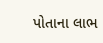પોતાના લાભ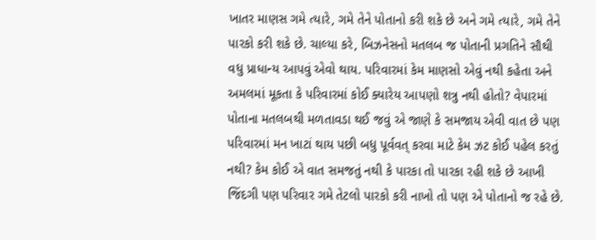ખાતર માણસ ગમે ત્યારે, ગમે તેને પોતાનો કરી શકે છે અને ગમે ત્યારે, ગમે તેને પારકો કરી શકે છે. ચાલ્યા કરે, બિઝનેસનો મતલબ જ પોતાની પ્રગતિને સૌથી વધુ પ્રાધાન્ય આપવું એવો થાય. પરિવારમાં કેમ માણસો એવું નથી કહેતા અને અમલમાં મૂકતા કે પરિવારમાં કોઈ ક્યારેય આપણો શત્રુ નથી હોતો? વેપારમાં પોતાના મતલબથી મળતાવડા થઈ જવું એ જાણે કે સમજાય એવી વાત છે પણ પરિવારમાં મન ખાટાં થાય પછી બધુ પૂર્વવત્ કરવા માટે કેમ ઝટ કોઈ પહેલ કરતું નથી? કેમ કોઈ એ વાત સમજતું નથી કે પારકા તો પારકા રહી શકે છે આખી જિંદગી પણ પરિવાર ગમે તેટલો પારકો કરી નાખો તો પણ એ પોતાનો જ રહે છે.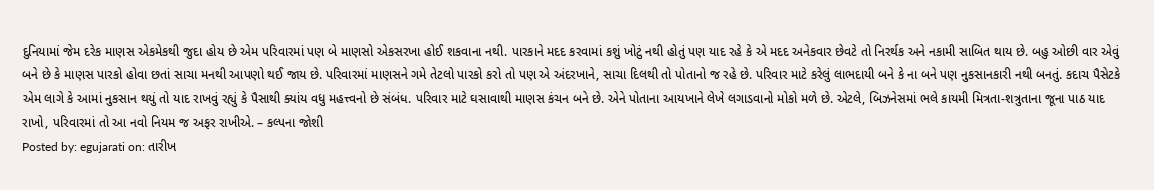દુનિયામાં જેમ દરેક માણસ એકમેકથી જુદા હોય છે એમ પરિવારમાં પણ બે માણસો એકસરખા હોઈ શકવાના નથી. પારકાને મદદ કરવામાં કશું ખોટું નથી હોતું પણ યાદ રહે કે એ મદદ અનેકવાર છેવટે તો નિરર્થક અને નકામી સાબિત થાય છે. બહુ ઓછી વાર એવું બને છે કે માણસ પારકો હોવા છતાં સાચા મનથી આપણો થઈ જાય છે. પરિવારમાં માણસને ગમે તેટલો પારકો કરો તો પણ એ અંદરખાને, સાચા દિલથી તો પોતાનો જ રહે છે. પરિવાર માટે કરેલું લાભદાયી બને કે ના બને પણ નુકસાનકારી નથી બનતું. કદાચ પૈસેટકે એમ લાગે કે આમાં નુકસાન થયું તો યાદ રાખવું રહ્યું કે પૈસાથી ક્યાંય વધુ મહત્ત્વનો છે સંબંધ. પરિવાર માટે ઘસાવાથી માણસ કંચન બને છે. એને પોતાના આયખાને લેખે લગાડવાનો મોકો મળે છે. એટલે, બિઝનેસમાં ભલે કાયમી મિત્રતા-શત્રુતાના જૂના પાઠ યાદ રાખો, પરિવારમાં તો આ નવો નિયમ જ અફર રાખીએ. – કલ્પના જોશી
Posted by: egujarati on: તારીખ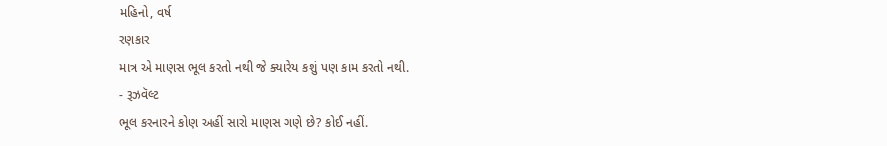મહિનો, વર્ષ
રણકાર
માત્ર એ માણસ ભૂલ કરતો નથી જે ક્યારેય કશું પણ કામ કરતો નથી.
- રૂઝવૅલ્ટ
ભૂલ કરનારને કોણ અહીં સારો માણસ ગણે છે? કોઈ નહીં.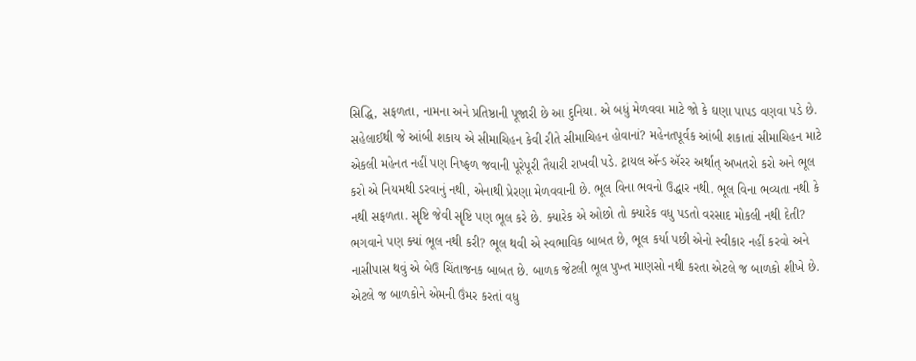સિદ્ધિ, સફળતા, નામના અને પ્રતિષ્ઠાની પૂજારી છે આ દુનિયા. એ બધું મેળવવા માટે જો કે ઘણા પાપડ વણવા પડે છે. સહેલાઈથી જે આંબી શકાય એ સીમાચિહન કેવી રીતે સીમાચિહન હોવાનાં? મહેનતપૂર્વક આંબી શકાતાં સીમાચિહન માટે એકલી મહેનત નહીં પણ નિષ્ફળ જવાની પૂરેપૂરી તૈયારી રાખવી પડે. ટ્રાયલ ઍન્ડ ઍરર અર્થાત્ અખતરો કરો અને ભૂલ કરો એ નિયમથી ડરવાનું નથી, એનાથી પ્રેરણા મેળવવાની છે. ભૂલ વિના ભવનો ઉદ્ધાર નથી. ભૂલ વિના ભવ્યતા નથી કે નથી સફળતા. સૄષ્ટિ જેવી સૄષ્ટિ પણ ભૂલ કરે છે. ક્યારેક એ ઓછો તો ક્યારેક વધુ પડતો વરસાદ મોકલી નથી દેતી? ભગવાને પણ ક્યાં ભૂલ નથી કરી? ભૂલ થવી એ સ્વભાવિક બાબત છે, ભૂલ કર્યા પછી એનો સ્વીકાર નહીં કરવો અને નાસીપાસ થવું એ બેઉ ચિંતાજનક બાબત છે. બાળક જેટલી ભૂલ પુખ્ત માણસો નથી કરતા એટલે જ બાળકો શીખે છે. એટલે જ બાળકોને એમની ઉંમર કરતાં વધુ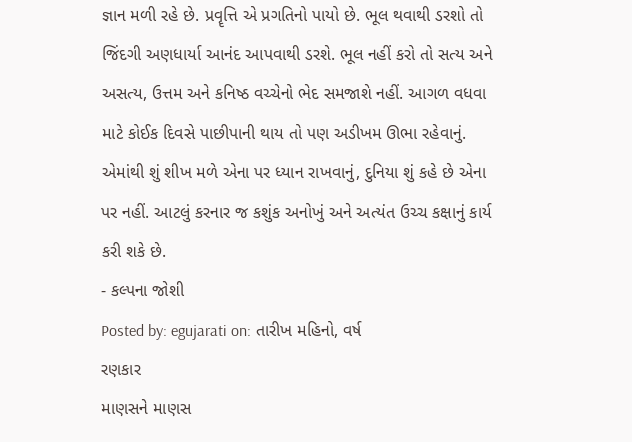જ્ઞાન મળી રહે છે. પ્રવૄત્તિ એ પ્રગતિનો પાયો છે. ભૂલ થવાથી ડરશો તો જિંદગી અણધાર્યા આનંદ આપવાથી ડરશે. ભૂલ નહીં કરો તો સત્ય અને અસત્ય, ઉત્તમ અને કનિષ્ઠ વચ્ચેનો ભેદ સમજાશે નહીં. આગળ વધવા માટે કોઈક દિવસે પાછીપાની થાય તો પણ અડીખમ ઊભા રહેવાનું. એમાંથી શું શીખ મળે એના પર ધ્યાન રાખવાનું, દુનિયા શું કહે છે એના પર નહીં. આટલું કરનાર જ કશુંક અનોખું અને અત્યંત ઉચ્ચ કક્ષાનું કાર્ય કરી શકે છે.
- કલ્પના જોશી
Posted by: egujarati on: તારીખ મહિનો, વર્ષ
રણકાર
માણસને માણસ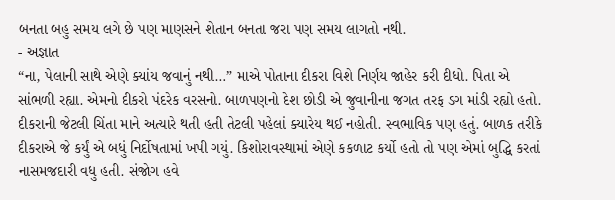બનતા બહુ સમય લગે છે પણ માણસને શેતાન બનતા જરા પણ સમય લાગતો નથી.
- અજ્ઞાત
“ના, પેલાની સાથે એણે ક્યાંય જવાનું નથી…” માએ પોતાના દીકરા વિશે નિર્ણય જાહેર કરી દીધો. પિતા એ સાંભળી રહ્યા. એમનો દીકરો પંદરેક વરસનો. બાળપણનો દેશ છોડી એ જુવાનીના જગત તરફ ડગ માંડી રહ્યો હતો. દીકરાની જેટલી ચિંતા માને અત્યારે થતી હતી તેટલી પહેલાં ક્યારેય થઈ નહોતી. સ્વભાવિક પણ હતું. બાળક તરીકે દીકરાએ જે કર્યું એ બધું નિર્દોષતામાં ખપી ગયું. કિશોરાવસ્થામાં એણે કકળાટ કર્યો હતો તો પણ એમાં બુદ્ધિ કરતાં નાસમજદારી વધુ હતી. સંજોગ હવે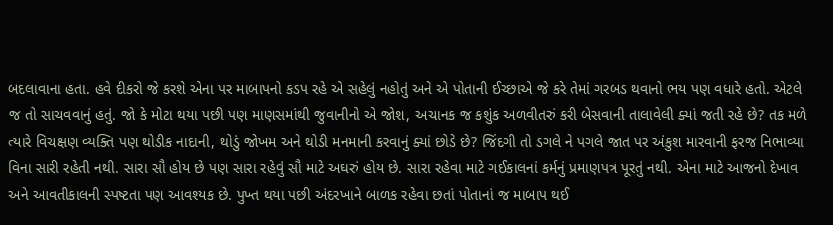બદલાવાના હતા. હવે દીકરો જે કરશે એના પર માબાપનો કડપ રહે એ સહેલું નહોતું અને એ પોતાની ઈચ્છાએ જે કરે તેમાં ગરબડ થવાનો ભય પણ વધારે હતો. એટલે જ તો સાચવવાનું હતું. જો કે મોટા થયા પછી પણ માણસમાંથી જુવાનીનો એ જોશ, અચાનક જ કશુંક અળવીતરું કરી બેસવાની તાલાવેલી ક્યાં જતી રહે છે? તક મળે ત્યારે વિચક્ષણ વ્યક્તિ પણ થોડીક નાદાની, થોડું જોખમ અને થોડી મનમાની કરવાનું ક્યાં છોડે છે? જિંદગી તો ડગલે ને પગલે જાત પર અંકુશ મારવાની ફરજ નિભાવ્યા વિના સારી રહેતી નથી. સારા સૌ હોય છે પણ સારા રહેવું સૌ માટે અઘરું હોય છે. સારા રહેવા માટે ગઈકાલનાં કર્મનું પ્રમાણપત્ર પૂરતું નથી. એના માટે આજનો દેખાવ અને આવતીકાલની સ્પષ્ટતા પણ આવશ્યક છે. પુખ્ત થયા પછી અંદરખાને બાળક રહેવા છતાં પોતાનાં જ માબાપ થઈ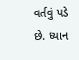વર્તવું પડે છે. ધ્યાન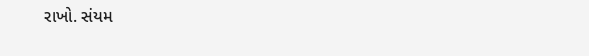રાખો. સંયમ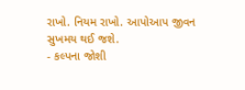રાખો. નિયમ રાખો. આપોઆપ જીવન સુખમય થઈ જશે.
- કલ્પના જોશી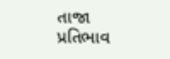તાજા પ્રતિભાવ